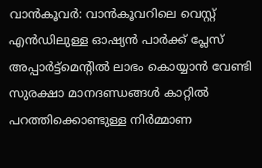വാൻകൂവർ: വാൻകൂവറിലെ വെസ്റ്റ് എൻഡിലുള്ള ഓഷ്യൻ പാർക്ക് പ്ലേസ് അപ്പാർട്ട്മെന്റിൽ ലാഭം കൊയ്യാൻ വേണ്ടി സുരക്ഷാ മാനദണ്ഡങ്ങൾ കാറ്റിൽ പറത്തിക്കൊണ്ടുള്ള നിർമ്മാണ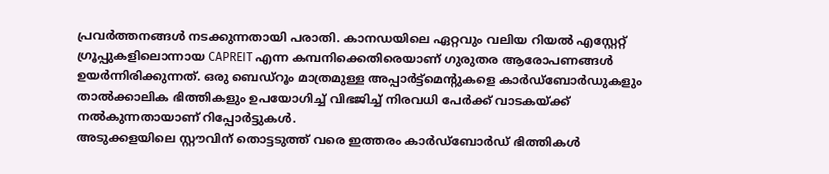പ്രവർത്തനങ്ങൾ നടക്കുന്നതായി പരാതി. കാനഡയിലെ ഏറ്റവും വലിയ റിയൽ എസ്റ്റേറ്റ് ഗ്രൂപ്പുകളിലൊന്നായ CAPREIT എന്ന കമ്പനിക്കെതിരെയാണ് ഗുരുതര ആരോപണങ്ങൾ ഉയർന്നിരിക്കുന്നത്. ഒരു ബെഡ്റൂം മാത്രമുള്ള അപ്പാർട്ട്മെന്റുകളെ കാർഡ്ബോർഡുകളും താൽക്കാലിക ഭിത്തികളും ഉപയോഗിച്ച് വിഭജിച്ച് നിരവധി പേർക്ക് വാടകയ്ക്ക് നൽകുന്നതായാണ് റിപ്പോർട്ടുകൾ.
അടുക്കളയിലെ സ്റ്റൗവിന് തൊട്ടടുത്ത് വരെ ഇത്തരം കാർഡ്ബോർഡ് ഭിത്തികൾ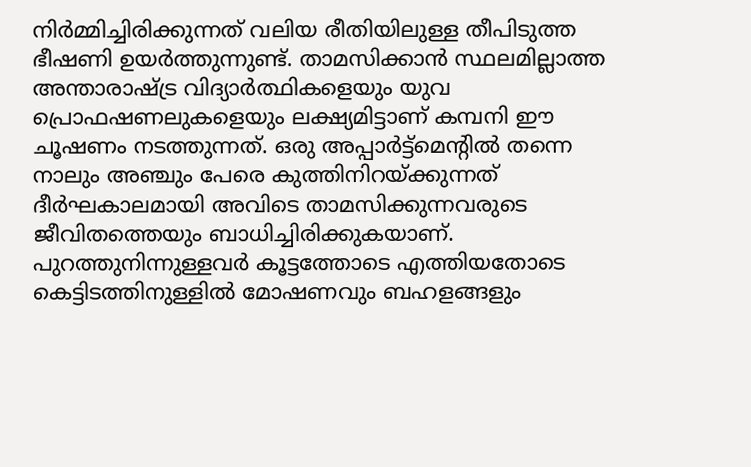നിർമ്മിച്ചിരിക്കുന്നത് വലിയ രീതിയിലുള്ള തീപിടുത്ത ഭീഷണി ഉയർത്തുന്നുണ്ട്. താമസിക്കാൻ സ്ഥലമില്ലാത്ത അന്താരാഷ്ട്ര വിദ്യാർത്ഥികളെയും യുവ പ്രൊഫഷണലുകളെയും ലക്ഷ്യമിട്ടാണ് കമ്പനി ഈ ചൂഷണം നടത്തുന്നത്. ഒരു അപ്പാർട്ട്മെന്റിൽ തന്നെ നാലും അഞ്ചും പേരെ കുത്തിനിറയ്ക്കുന്നത് ദീർഘകാലമായി അവിടെ താമസിക്കുന്നവരുടെ ജീവിതത്തെയും ബാധിച്ചിരിക്കുകയാണ്. പുറത്തുനിന്നുള്ളവർ കൂട്ടത്തോടെ എത്തിയതോടെ കെട്ടിടത്തിനുള്ളിൽ മോഷണവും ബഹളങ്ങളും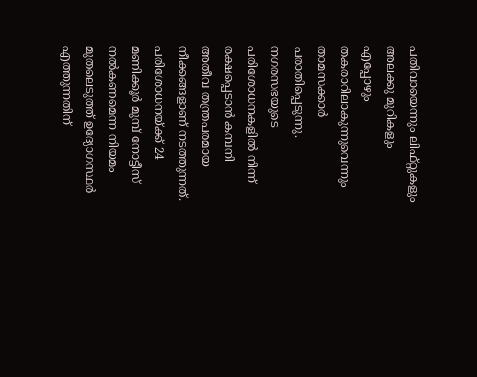പതിവായെന്നും ലിഫ്റ്റുകളും അലക്കു മുറികളും എപ്പോഴും തകരാറിലാകുന്നുവെന്നും താമസക്കാർ പരാതിപ്പെടുന്നു.
നഗരസഭയുടെ പരിശോധനകളിൽ നിന്ന് രക്ഷപ്പെടാൻ കമ്പനി അതീവ തന്ത്രപരമായ നീക്കങ്ങളാണ് നടത്തുന്നത്. പരിശോധനയ്ക്ക് 24 മണിക്കൂർ മുമ്പ് നോട്ടീസ് നൽകണമെന്ന നിയമം മുതലെടുത്ത് ഉദ്യോഗസ്ഥർ എത്തുന്നതിന്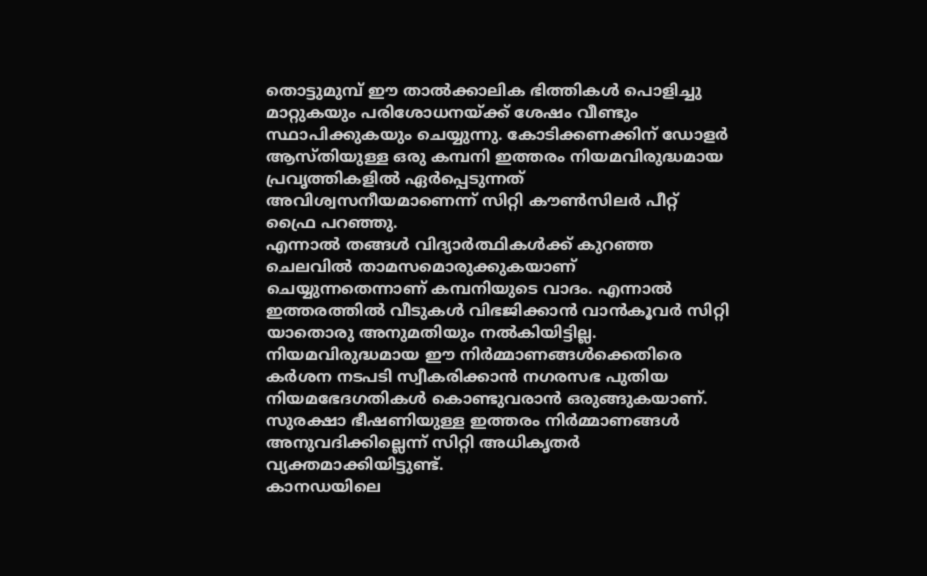തൊട്ടുമുമ്പ് ഈ താൽക്കാലിക ഭിത്തികൾ പൊളിച്ചു മാറ്റുകയും പരിശോധനയ്ക്ക് ശേഷം വീണ്ടും സ്ഥാപിക്കുകയും ചെയ്യുന്നു. കോടിക്കണക്കിന് ഡോളർ ആസ്തിയുള്ള ഒരു കമ്പനി ഇത്തരം നിയമവിരുദ്ധമായ പ്രവൃത്തികളിൽ ഏർപ്പെടുന്നത് അവിശ്വസനീയമാണെന്ന് സിറ്റി കൗൺസിലർ പീറ്റ് ഫ്രൈ പറഞ്ഞു.
എന്നാൽ തങ്ങൾ വിദ്യാർത്ഥികൾക്ക് കുറഞ്ഞ ചെലവിൽ താമസമൊരുക്കുകയാണ് ചെയ്യുന്നതെന്നാണ് കമ്പനിയുടെ വാദം. എന്നാൽ ഇത്തരത്തിൽ വീടുകൾ വിഭജിക്കാൻ വാൻകൂവർ സിറ്റി യാതൊരു അനുമതിയും നൽകിയിട്ടില്ല. നിയമവിരുദ്ധമായ ഈ നിർമ്മാണങ്ങൾക്കെതിരെ കർശന നടപടി സ്വീകരിക്കാൻ നഗരസഭ പുതിയ നിയമഭേദഗതികൾ കൊണ്ടുവരാൻ ഒരുങ്ങുകയാണ്. സുരക്ഷാ ഭീഷണിയുള്ള ഇത്തരം നിർമ്മാണങ്ങൾ അനുവദിക്കില്ലെന്ന് സിറ്റി അധികൃതർ വ്യക്തമാക്കിയിട്ടുണ്ട്.
കാനഡയിലെ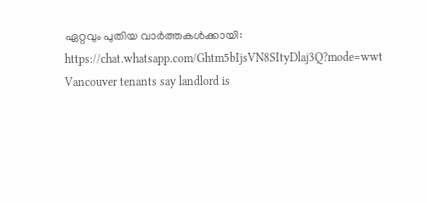ഏറ്റവും പുതിയ വാർത്തകൾക്കായി: https://chat.whatsapp.com/Ghtm5bIjsVN8SItyDlaj3Q?mode=wwt
Vancouver tenants say landlord is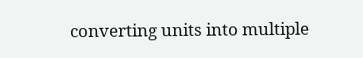converting units into multiple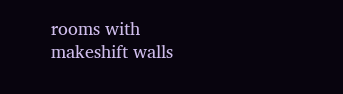rooms with makeshift walls